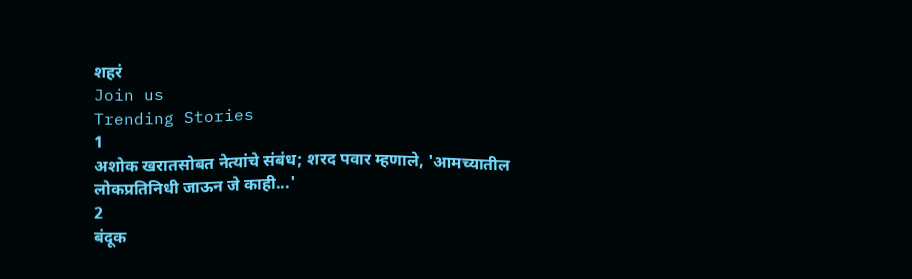शहरं
Join us
Trending Stories
1
अशोक खरातसोबत नेत्यांचे संबंध; शरद पवार म्हणाले, 'आमच्यातील लोकप्रतिनिधी जाऊन जे काही...'
2
बंदूक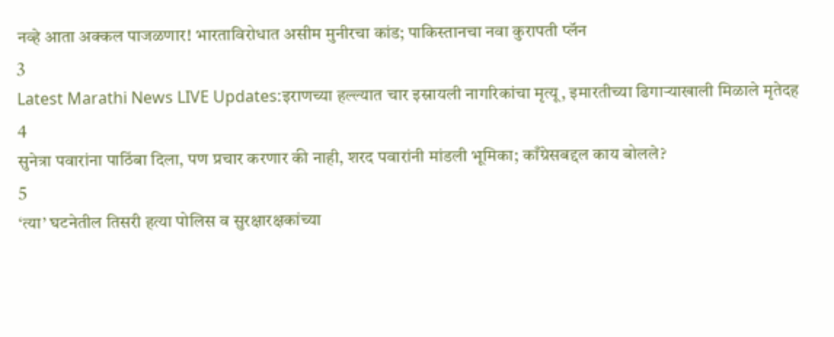नव्हे आता अक्कल पाजळणार! भारताविरोधात असीम मुनीरचा कांड; पाकिस्तानचा नवा कुरापती प्लॅन
3
Latest Marathi News LIVE Updates:इराणच्या हल्ल्यात चार इस्रायली नागरिकांचा मृत्यू, इमारतीच्या ढिगाऱ्याखाली मिळाले मृतेदह
4
सुनेत्रा पवारांना पाठिंबा दिला, पण प्रचार करणार की नाही, शरद पवारांनी मांडली भूमिका; काँग्रेसबद्दल काय बोलले?
5
‘त्या’ घटनेतील तिसरी हत्या पोलिस व सुरक्षारक्षकांच्या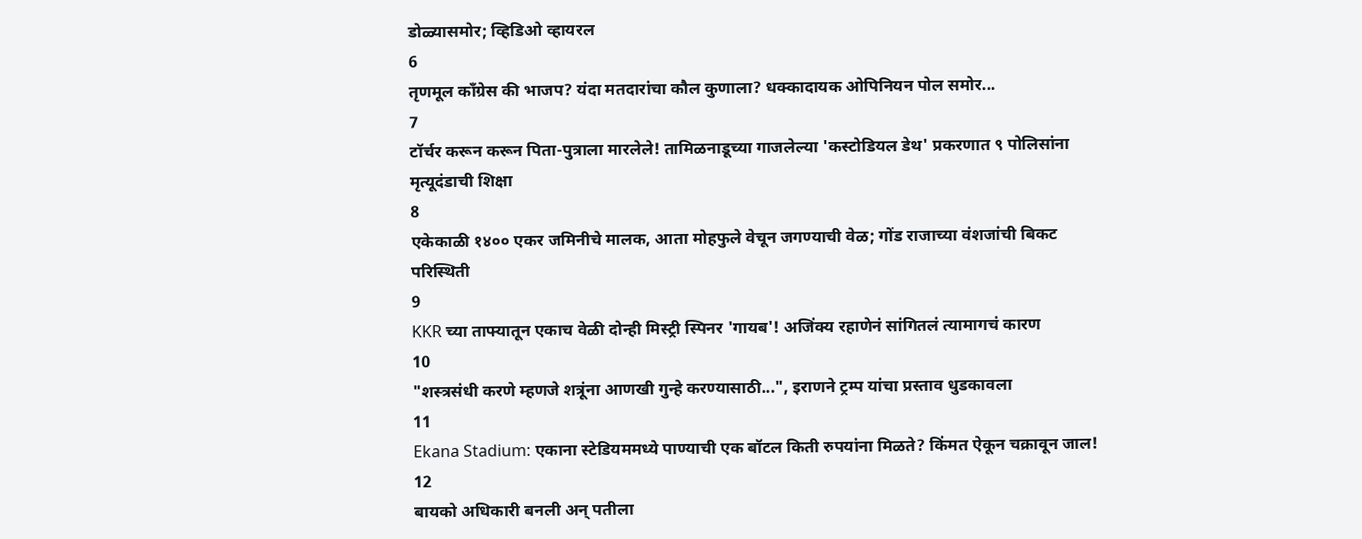डोळ्यासमोर; व्हिडिओ व्हायरल
6
तृणमूल काँग्रेस की भाजप? यंदा मतदारांचा कौल कुणाला? धक्कादायक ओपिनियन पोल समोर...
7
टॉर्चर करून करून पिता-पुत्राला मारलेले! तामिळनाडूच्या गाजलेल्या 'कस्टोडियल डेथ' प्रकरणात ९ पोलिसांना मृत्यूदंडाची शिक्षा
8
एकेकाळी १४०० एकर जमिनीचे मालक, आता मोहफुले वेचून जगण्याची वेळ; गोंड राजाच्या वंशजांची बिकट परिस्थिती
9
KKR च्या ताफ्यातून एकाच वेळी दोन्ही मिस्ट्री स्पिनर 'गायब'! अजिंक्य रहाणेनं सांगितलं त्यामागचं कारण
10
"शस्त्रसंधी करणे म्हणजे शत्रूंना आणखी गुन्हे करण्यासाठी...", इराणने ट्रम्प यांचा प्रस्ताव धुडकावला
11
Ekana Stadium: एकाना स्टेडियममध्ये पाण्याची एक बॉटल किती रुपयांना मिळते? किंमत ऐकून चक्रावून जाल!
12
बायको अधिकारी बनली अन् पतीला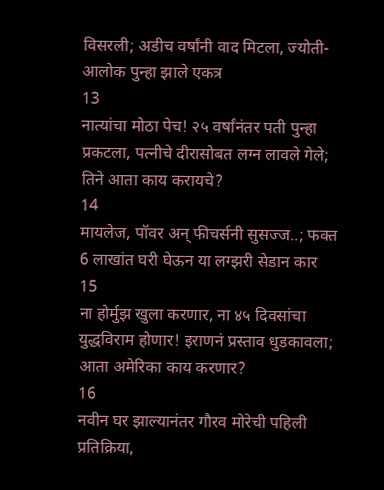विसरली; अडीच वर्षांनी वाद मिटला, ज्योती-आलोक पुन्हा झाले एकत्र
13
नात्यांचा मोठा पेच! २५ वर्षांनंतर पती पुन्हा प्रकटला, पत्नीचे दीरासोबत लग्न लावले गेले; तिने आता काय करायचे?
14
मायलेज, पॉवर अन् फीचर्सनी सुसज्ज..; फक्त 6 लाखांत घरी घेऊन या लग्झरी सेडान कार
15
ना होर्मुझ खुला करणार, ना ४५ दिवसांचा युद्धविराम होणार! इराणनं प्रस्ताव धुडकावला; आता अमेरिका काय करणार?
16
नवीन घर झाल्यानंतर गौरव मोरेची पहिली प्रतिक्रिया,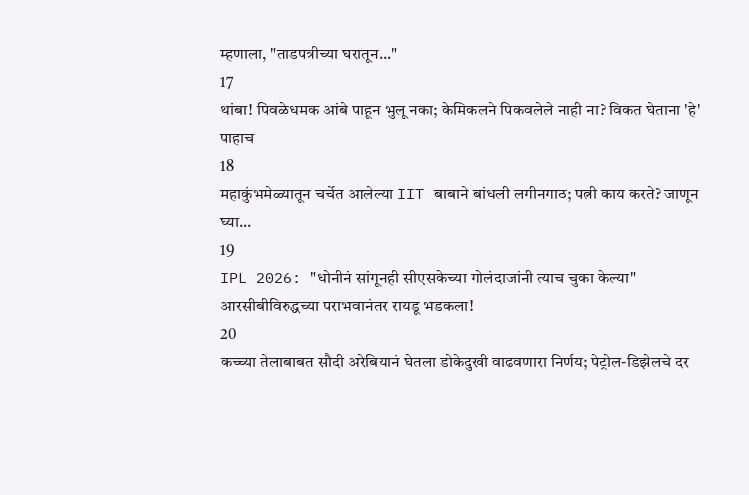म्हणाला, "ताडपत्रीच्या घरातून..."
17
थांबा! पिवळेधमक आंबे पाहून भुलू नका; केमिकलने पिकवलेले नाही ना? विकत घेताना 'हे' पाहाच
18
महाकुंभमेळ्यातून चर्चेत आलेल्या IIT बाबाने बांधली लगीनगाठ; पत्नी काय करते? जाणून घ्या...
19
IPL 2026: "धोनीनं सांगूनही सीएसकेच्या गोलंदाजांनी त्याच चुका केल्या" आरसीबीविरुद्धच्या पराभवानंतर रायडू भडकला!
20
कच्च्या तेलाबाबत सौदी अरेबियानं घेतला डोकेदुखी वाढवणारा निर्णय; पेट्रोल-डिझेलचे दर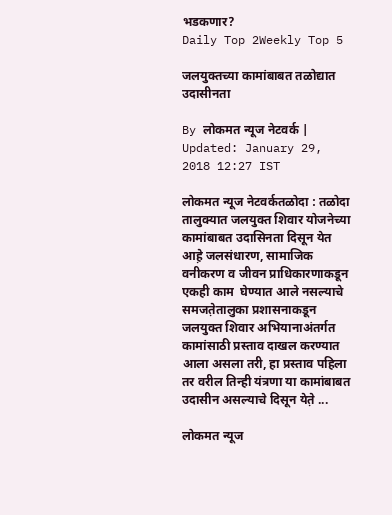भडकणार?
Daily Top 2Weekly Top 5

जलयुक्तच्या कामांबाबत तळोद्यात उदासीनता

By लोकमत न्यूज नेटवर्क | Updated: January 29, 2018 12:27 IST

लोकमत न्यूज नेटवर्कतळोदा : तळोदा तालुक्यात जलयुक्त शिवार योजनेच्या कामांबाबत उदासिनता दिसून येत आह़े जलसंधारण, सामाजिक वनीकरण व जीवन प्राधिकारणाकडून एकही काम  घेण्यात आले नसल्याचे समजत़ेतालुका प्रशासनाकडून जलयुक्त शिवार अभियानाअंतर्गत कामांसाठी प्रस्ताव दाखल करण्यात आला असला तरी, हा प्रस्ताव पहिला तर वरील तिन्ही यंत्रणा या कामांबाबत उदासीन असल्याचे दिसून येत़े ...

लोकमत न्यूज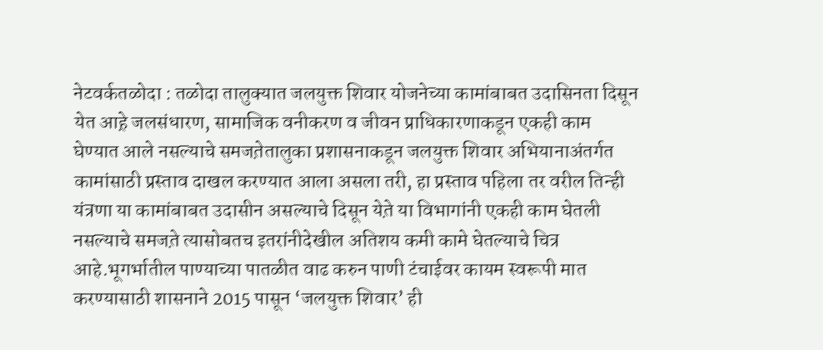नेटवर्कतळोदा : तळोदा तालुक्यात जलयुक्त शिवार योजनेच्या कामांबाबत उदासिनता दिसून येत आह़े जलसंधारण, सामाजिक वनीकरण व जीवन प्राधिकारणाकडून एकही काम  घेण्यात आले नसल्याचे समजत़ेतालुका प्रशासनाकडून जलयुक्त शिवार अभियानाअंतर्गत कामांसाठी प्रस्ताव दाखल करण्यात आला असला तरी, हा प्रस्ताव पहिला तर वरील तिन्ही यंत्रणा या कामांबाबत उदासीन असल्याचे दिसून येत़े या विभागांनी एकही काम घेतली नसल्याचे समजत़े त्यासोबतच इतरांनीदेखील अतिशय कमी कामे घेतल्याचे चित्र आहे.भूगर्भातील पाण्याच्या पातळीत वाढ करुन पाणी टंचाईवर कायम स्वरूपी मात करण्यासाठी शासनाने 2015 पासून ‘जलयुक्त शिवार’ ही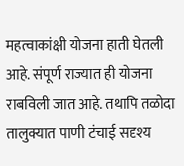महत्वाकांक्षी योजना हाती घेतली आहे. संपूर्ण राज्यात ही योजना राबविली जात आहे. तथापि तळोदा तालुक्यात पाणी टंचाई सदृश्य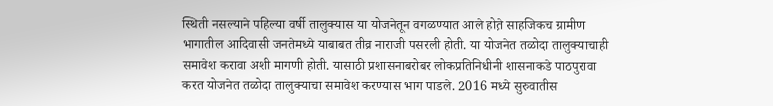स्थिती नसल्याने पहिल्या वर्षी तालुक्यास या योजनेतून वगळण्यात आले होत़े साहजिकच ग्रामीण भागातील आदिवासी जनतेमध्ये याबाबत तीव्र नाराजी पसरली होती. या योजनेत तळोदा तालुक्याचाही समावेश करावा अशी मागणी होती. यासाठी प्रशासनाबरोबर लोकप्रतिनिधीनी शासनाकडे पाठपुरावा करत योजनेत तळोदा तालुक्याचा समावेश करण्यास भाग पाडले. 2016 मध्ये सुरुवातीस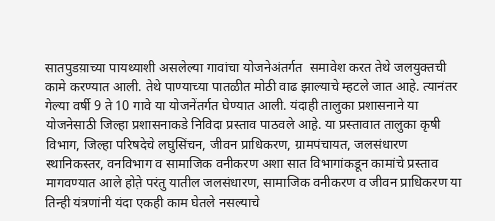सातपुडय़ाच्या पायथ्याशी असलेल्या गावांचा योजनेअंतर्गत  समावेश करत तेथे जलयुक्तची कामे करण्यात आली. तेथे पाण्याच्या पातळीत मोठी वाढ झाल्याचे म्हटले जात आहे. त्यानंतर गेल्या वर्षी 9 ते 10 गावे या योजनेंतर्गत घेण्यात आली. यंदाही तालुका प्रशासनाने या योजनेसाठी जिल्हा प्रशासनाकडे निविदा प्रस्ताव पाठवले आह़े. या प्रस्तावात तालुका कृषी विभाग, जिल्हा परिषदेचे लघुसिंचन, जीवन प्राधिकरण, ग्रामपंचायत, जलसंधारण स्थानिकस्तर, वनविभाग व सामाजिक वनीकरण अशा सात विभागांकडून कामांचे प्रस्ताव मागवण्यात आले होत़े परंतु यातील जलसंधारण, सामाजिक वनीकरण व जीवन प्राधिकरण या तिन्ही यंत्रणांनी यंदा एकही काम घेतले नसल्याचे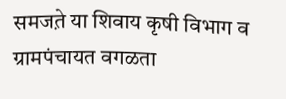समजत़े या शिवाय कृषी विभाग व ग्रामपंचायत वगळता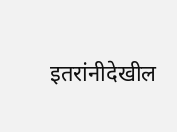इतरांनीदेखील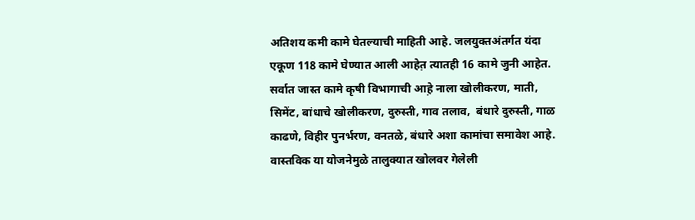अतिशय कमी कामे घेतल्याची माहिती आहे. जलयुक्तअंतर्गत यंदा एकूण 118 कामे घेण्यात आली आहेत़ त्यातही 16 कामे जुनी आहेत. सर्वात जास्त कामे कृषी विभागाची आह़े नाला खोलीकरण, माती, सिमेंट, बांधाचे खोलीकरण, दुरुस्ती, गाव तलाव,  बंधारे दुरुस्ती, गाळ काढणे, विहीर पुनर्भरण, वनतळे, बंधारे अशा कामांचा समावेश आहे. वास्तविक या योजनेमुळे तालुक्यात खोलवर गेलेली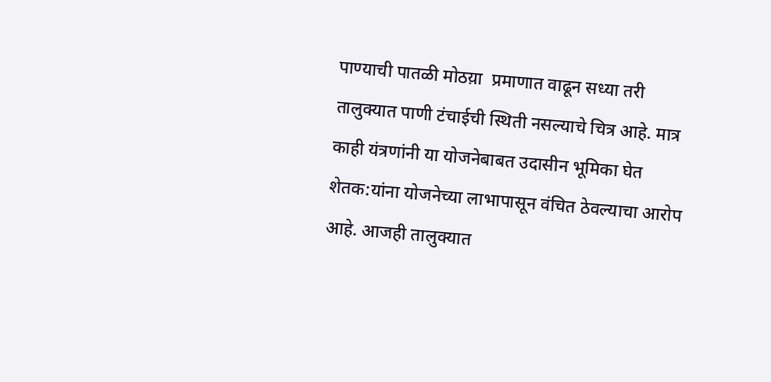पाण्याची पातळी मोठय़ा  प्रमाणात वाढून सध्या तरी तालुक्यात पाणी टंचाईची स्थिती नसल्याचे चित्र आहे. मात्र काही यंत्रणांनी या योजनेबाबत उदासीन भूमिका घेत शेतक:यांना योजनेच्या लाभापासून वंचित ठेवल्याचा आरोप आहे. आजही तालुक्यात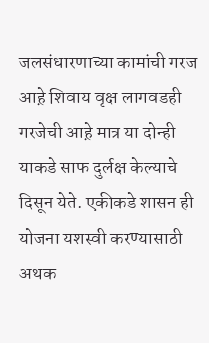जलसंधारणाच्या कामांची गरज आह़े शिवाय वृक्ष लागवडही गरजेची आह़े मात्र या दोन्ही याकडे साफ दुर्लक्ष केल्याचे दिसून येते. एकीकडे शासन ही योजना यशस्वी करण्यासाठी अथक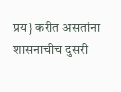प्रय} करीत असतांना शासनाचीच दुसरी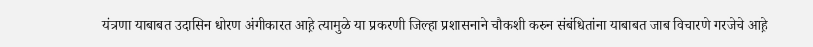यंत्रणा याबाबत उदासिन धोरण अंगीकारत आह़े त्यामुळे या प्रकरणी जिल्हा प्रशासनाने चौकशी करुन संबंधितांना याबाबत जाब विचारणे गरजेचे आह़े